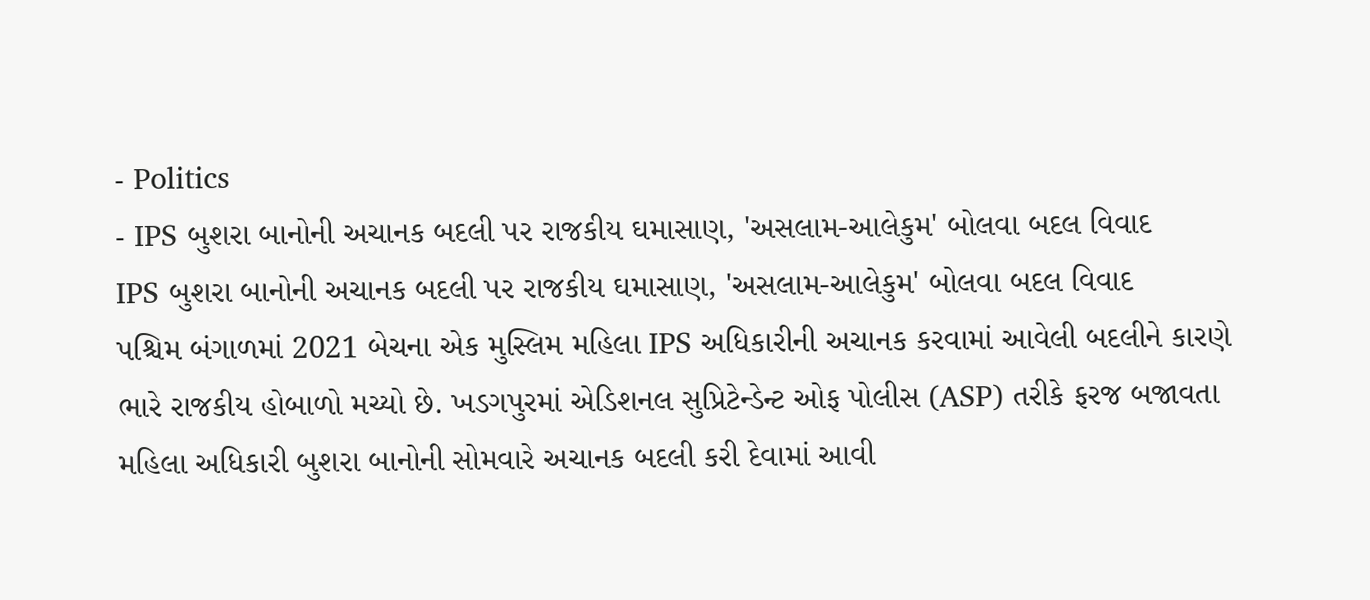- Politics
- IPS બુશરા બાનોની અચાનક બદલી પર રાજકીય ઘમાસાણ, 'અસલામ-આલેકુમ' બોલવા બદલ વિવાદ
IPS બુશરા બાનોની અચાનક બદલી પર રાજકીય ઘમાસાણ, 'અસલામ-આલેકુમ' બોલવા બદલ વિવાદ
પશ્ચિમ બંગાળમાં 2021 બેચના એક મુસ્લિમ મહિલા IPS અધિકારીની અચાનક કરવામાં આવેલી બદલીને કારણે ભારે રાજકીય હોબાળો મચ્યો છે. ખડગપુરમાં એડિશનલ સુપ્રિટેન્ડેન્ટ ઓફ પોલીસ (ASP) તરીકે ફરજ બજાવતા મહિલા અધિકારી બુશરા બાનોની સોમવારે અચાનક બદલી કરી દેવામાં આવી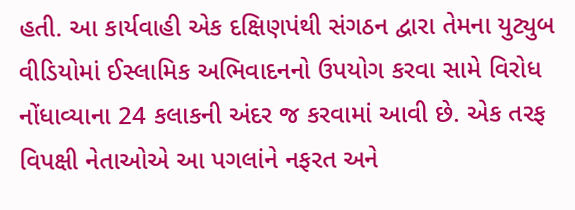હતી. આ કાર્યવાહી એક દક્ષિણપંથી સંગઠન દ્વારા તેમના યુટ્યુબ વીડિયોમાં ઈસ્લામિક અભિવાદનનો ઉપયોગ કરવા સામે વિરોધ નોંધાવ્યાના 24 કલાકની અંદર જ કરવામાં આવી છે. એક તરફ વિપક્ષી નેતાઓએ આ પગલાંને નફરત અને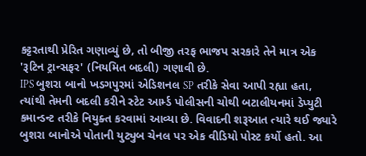કટ્ટરતાથી પ્રેરિત ગણાવ્યું છે, તો બીજી તરફ ભાજપ સરકારે તેને માત્ર એક 'રૂટિન ટ્રાન્સફર' (નિયમિત બદલી) ગણાવી છે.
IPS બુશરા બાનો ખડગપુરમાં એડિશનલ SP તરીકે સેવા આપી રહ્યા હતા, ત્યાંથી તેમની બદલી કરીને સ્ટેટ આર્મ્ડ પોલીસની ચોથી બટાલીયનમાં ડેપ્યુટી કમાન્ડન્ટ તરીકે નિયુક્ત કરવામાં આવ્યા છે. વિવાદની શરૂઆત ત્યારે થઈ જ્યારે બુશરા બાનોએ પોતાની યુટ્યુબ ચેનલ પર એક વીડિયો પોસ્ટ કર્યો હતો. આ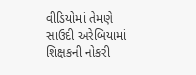વીડિયોમાં તેમણે સાઉદી અરેબિયામાં શિક્ષકની નોકરી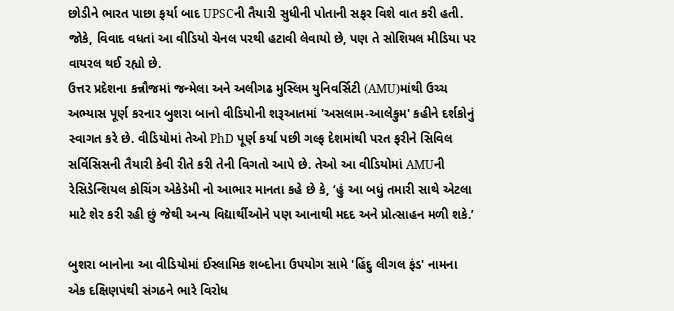છોડીને ભારત પાછા ફર્યા બાદ UPSCની તૈયારી સુધીની પોતાની સફર વિશે વાત કરી હતી. જોકે, વિવાદ વધતાં આ વીડિયો ચેનલ પરથી હટાવી લેવાયો છે, પણ તે સોશિયલ મીડિયા પર વાયરલ થઈ રહ્યો છે.
ઉત્તર પ્રદેશના કન્નૌજમાં જન્મેલા અને અલીગઢ મુસ્લિમ યુનિવર્સિટી (AMU)માંથી ઉચ્ચ અભ્યાસ પૂર્ણ કરનાર બુશરા બાનો વીડિયોની શરૂઆતમાં 'અસલામ-આલેકુમ' કહીને દર્શકોનું સ્વાગત કરે છે. વીડિયોમાં તેઓ PhD પૂર્ણ કર્યા પછી ગલ્ફ દેશમાંથી પરત ફરીને સિવિલ સર્વિસિસની તૈયારી કેવી રીતે કરી તેની વિગતો આપે છે. તેઓ આ વીડિયોમાં AMUની રેસિડેન્શિયલ કોચિંગ એકેડેમી નો આભાર માનતા કહે છે કે, ‘હું આ બધું તમારી સાથે એટલા માટે શેર કરી રહી છું જેથી અન્ય વિદ્યાર્થીઓને પણ આનાથી મદદ અને પ્રોત્સાહન મળી શકે.’

બુશરા બાનોના આ વીડિયોમાં ઈસ્લામિક શબ્દોના ઉપયોગ સામે 'હિંદુ લીગલ ફંડ' નામના એક દક્ષિણપંથી સંગઠને ભારે વિરોધ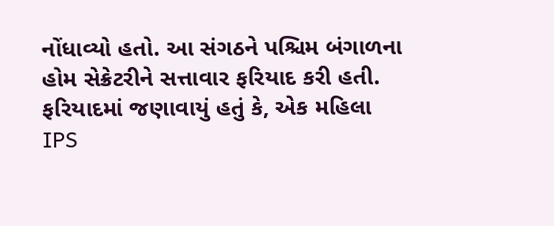નોંધાવ્યો હતો. આ સંગઠને પશ્ચિમ બંગાળના હોમ સેક્રેટરીને સત્તાવાર ફરિયાદ કરી હતી. ફરિયાદમાં જણાવાયું હતું કે, એક મહિલા IPS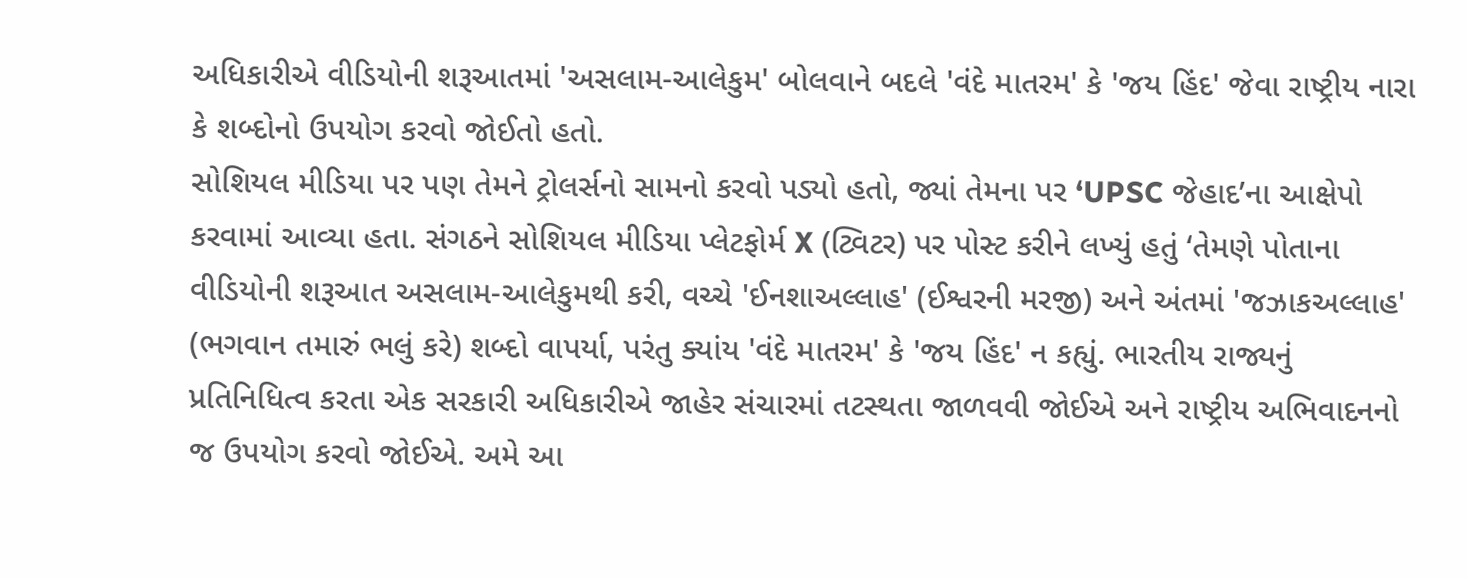અધિકારીએ વીડિયોની શરૂઆતમાં 'અસલામ-આલેકુમ' બોલવાને બદલે 'વંદે માતરમ' કે 'જય હિંદ' જેવા રાષ્ટ્રીય નારા કે શબ્દોનો ઉપયોગ કરવો જોઈતો હતો.
સોશિયલ મીડિયા પર પણ તેમને ટ્રોલર્સનો સામનો કરવો પડ્યો હતો, જ્યાં તેમના પર ‘UPSC જેહાદ’ના આક્ષેપો કરવામાં આવ્યા હતા. સંગઠને સોશિયલ મીડિયા પ્લેટફોર્મ X (ટ્વિટર) પર પોસ્ટ કરીને લખ્યું હતું ‘તેમણે પોતાના વીડિયોની શરૂઆત અસલામ-આલેકુમથી કરી, વચ્ચે 'ઈનશાઅલ્લાહ' (ઈશ્વરની મરજી) અને અંતમાં 'જઝાકઅલ્લાહ' (ભગવાન તમારું ભલું કરે) શબ્દો વાપર્યા, પરંતુ ક્યાંય 'વંદે માતરમ' કે 'જય હિંદ' ન કહ્યું. ભારતીય રાજ્યનું પ્રતિનિધિત્વ કરતા એક સરકારી અધિકારીએ જાહેર સંચારમાં તટસ્થતા જાળવવી જોઈએ અને રાષ્ટ્રીય અભિવાદનનો જ ઉપયોગ કરવો જોઈએ. અમે આ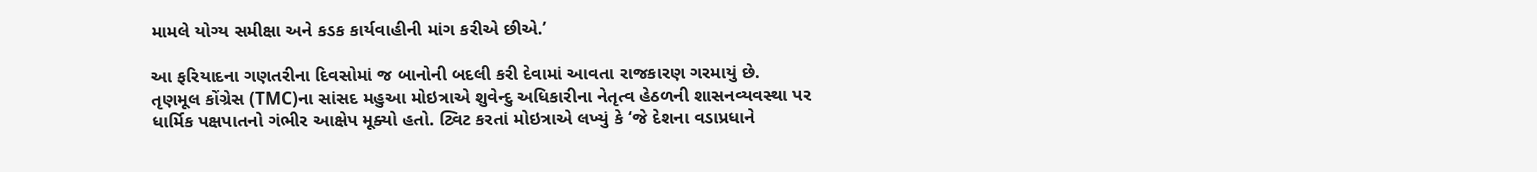મામલે યોગ્ય સમીક્ષા અને કડક કાર્યવાહીની માંગ કરીએ છીએ.’

આ ફરિયાદના ગણતરીના દિવસોમાં જ બાનોની બદલી કરી દેવામાં આવતા રાજકારણ ગરમાયું છે.
તૃણમૂલ કોંગ્રેસ (TMC)ના સાંસદ મહુઆ મોઇત્રાએ શુવેન્દુ અધિકારીના નેતૃત્વ હેઠળની શાસનવ્યવસ્થા પર ધાર્મિક પક્ષપાતનો ગંભીર આક્ષેપ મૂક્યો હતો. ટ્વિટ કરતાં મોઇત્રાએ લખ્યું કે ‘જે દેશના વડાપ્રધાને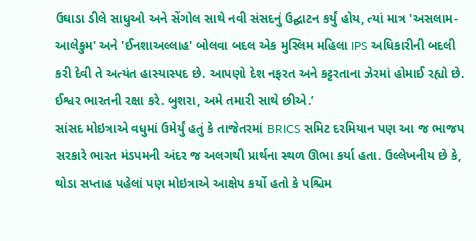ઉઘાડા ડીલે સાધુઓ અને સેંગોલ સાથે નવી સંસદનું ઉદ્ઘાટન કર્યું હોય, ત્યાં માત્ર 'અસલામ-આલેકુમ' અને 'ઈનશાઅલ્લાહ' બોલવા બદલ એક મુસ્લિમ મહિલા IPS અધિકારીની બદલી કરી દેવી તે અત્યંત હાસ્યાસ્પદ છે. આપણો દેશ નફરત અને કટ્ટરતાના ઝેરમાં હોમાઈ રહ્યો છે. ઈશ્વર ભારતની રક્ષા કરે. બુશરા, અમે તમારી સાથે છીએ.’
સાંસદ મોઇત્રાએ વધુમાં ઉમેર્યું હતું કે તાજેતરમાં BRICS સમિટ દરમિયાન પણ આ જ ભાજપ સરકારે ભારત મંડપમની અંદર જ અલગથી પ્રાર્થના સ્થળ ઊભા કર્યા હતા. ઉલ્લેખનીય છે કે, થોડા સપ્તાહ પહેલાં પણ મોઇત્રાએ આક્ષેપ કર્યો હતો કે પશ્ચિમ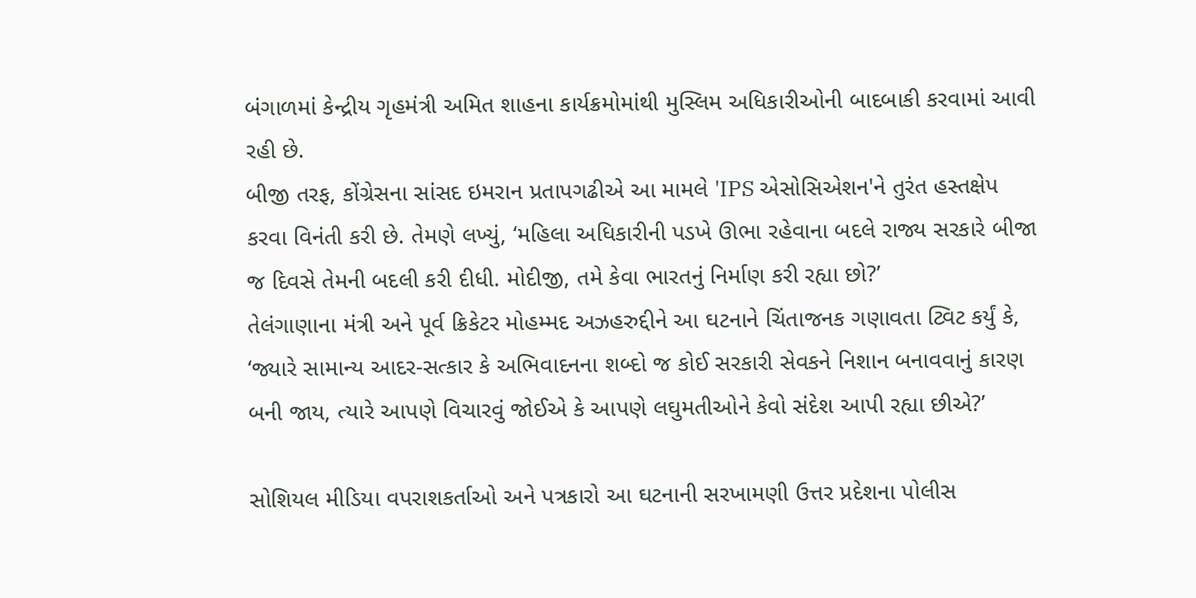બંગાળમાં કેન્દ્રીય ગૃહમંત્રી અમિત શાહના કાર્યક્રમોમાંથી મુસ્લિમ અધિકારીઓની બાદબાકી કરવામાં આવી રહી છે.
બીજી તરફ, કોંગ્રેસના સાંસદ ઇમરાન પ્રતાપગઢીએ આ મામલે 'IPS એસોસિએશન'ને તુરંત હસ્તક્ષેપ કરવા વિનંતી કરી છે. તેમણે લખ્યું, ‘મહિલા અધિકારીની પડખે ઊભા રહેવાના બદલે રાજ્ય સરકારે બીજા જ દિવસે તેમની બદલી કરી દીધી. મોદીજી, તમે કેવા ભારતનું નિર્માણ કરી રહ્યા છો?’
તેલંગાણાના મંત્રી અને પૂર્વ ક્રિકેટર મોહમ્મદ અઝહરુદ્દીને આ ઘટનાને ચિંતાજનક ગણાવતા ટ્વિટ કર્યું કે, ‘જ્યારે સામાન્ય આદર-સત્કાર કે અભિવાદનના શબ્દો જ કોઈ સરકારી સેવકને નિશાન બનાવવાનું કારણ બની જાય, ત્યારે આપણે વિચારવું જોઈએ કે આપણે લઘુમતીઓને કેવો સંદેશ આપી રહ્યા છીએ?’

સોશિયલ મીડિયા વપરાશકર્તાઓ અને પત્રકારો આ ઘટનાની સરખામણી ઉત્તર પ્રદેશના પોલીસ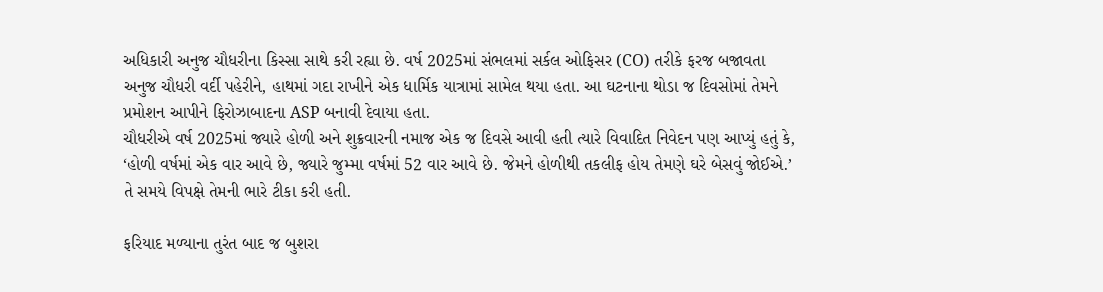અધિકારી અનુજ ચૌધરીના કિસ્સા સાથે કરી રહ્યા છે. વર્ષ 2025માં સંભલમાં સર્કલ ઓફિસર (CO) તરીકે ફરજ બજાવતા અનુજ ચૌધરી વર્દી પહેરીને, હાથમાં ગદા રાખીને એક ધાર્મિક યાત્રામાં સામેલ થયા હતા. આ ઘટનાના થોડા જ દિવસોમાં તેમને પ્રમોશન આપીને ફિરોઝાબાદના ASP બનાવી દેવાયા હતા.
ચૌધરીએ વર્ષ 2025માં જ્યારે હોળી અને શુક્રવારની નમાજ એક જ દિવસે આવી હતી ત્યારે વિવાદિત નિવેદન પણ આપ્યું હતું કે, ‘હોળી વર્ષમાં એક વાર આવે છે, જ્યારે જુમ્મા વર્ષમાં 52 વાર આવે છે. જેમને હોળીથી તકલીફ હોય તેમણે ઘરે બેસવું જોઈએ.’ તે સમયે વિપક્ષે તેમની ભારે ટીકા કરી હતી.

ફરિયાદ મળ્યાના તુરંત બાદ જ બુશરા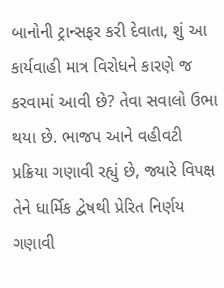બાનોની ટ્રાન્સફર કરી દેવાતા, શું આ કાર્યવાહી માત્ર વિરોધને કારણે જ કરવામાં આવી છે? તેવા સવાલો ઉભા થયા છે. ભાજપ આને વહીવટી પ્રક્રિયા ગણાવી રહ્યું છે, જ્યારે વિપક્ષ તેને ધાર્મિક દ્વેષથી પ્રેરિત નિર્ણય ગણાવી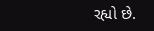રહ્યો છે.